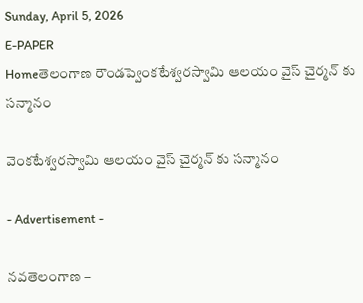Sunday, April 5, 2026
E-PAPER
Homeతెలంగాణ రౌండప్వెంకటేశ్వరస్వామి ఆలయం వైస్ చైర్మన్ కు సన్మానం

వెంకటేశ్వరస్వామి ఆలయం వైస్ చైర్మన్ కు సన్మానం

- Advertisement -

నవతెలంగాణ –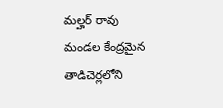మల్హర్ రావు
మండల కేంద్రమైన తాడిచెర్లలోని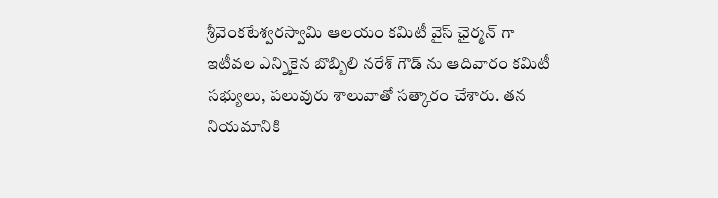శ్రీవెంకటేశ్వరస్వామి ఆలయం కమిటీ వైస్ ఛైర్మన్ గా ఇటీవల ఎన్నికైన బొబ్బిలి నరేశ్ గౌడ్ ను ఆదివారం కమిటీ సభ్యులు, పలువురు శాలువాతో సత్కారం చేశారు. తన నియమానికి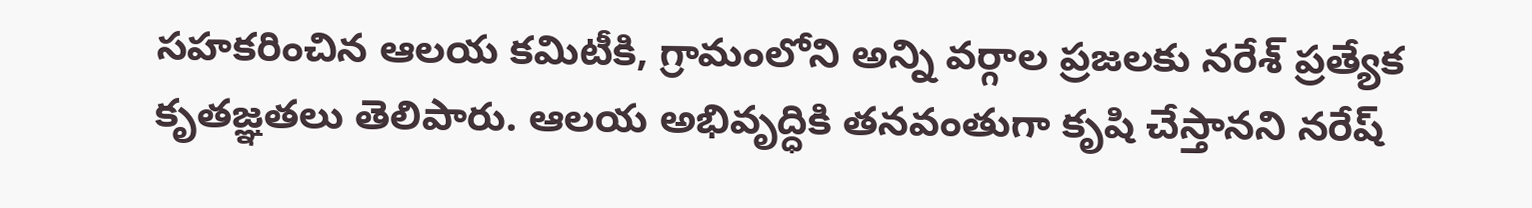సహకరించిన ఆలయ కమిటీకి, గ్రామంలోని అన్ని వర్గాల ప్రజలకు నరేశ్ ప్రత్యేక కృతజ్ఞతలు తెలిపారు. ఆలయ అభివృద్ధికి తనవంతుగా కృషి చేస్తానని నరేష్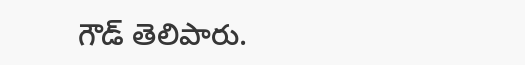గౌడ్ తెలిపారు.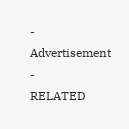- Advertisement -
RELATED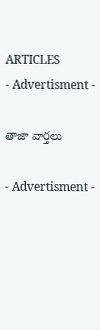ARTICLES
- Advertisment -

తాజా వార్తలు

- Advertisment -